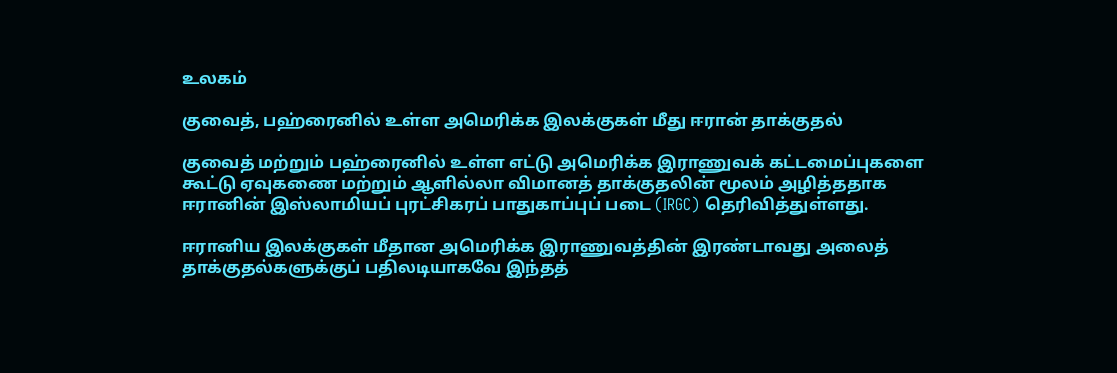உலகம்

குவைத், பஹ்ரைனில் உள்ள அமெரிக்க இலக்குகள் மீது ஈரான் தாக்குதல்

குவைத் மற்றும் பஹ்ரைனில் உள்ள எட்டு அமெரிக்க இராணுவக் கட்டமைப்புகளை  கூட்டு ஏவுகணை மற்றும் ஆளில்லா விமானத் தாக்குதலின் மூலம் அழித்ததாக ஈரானின் இஸ்லாமியப் புரட்சிகரப் பாதுகாப்புப் படை (IRGC) தெரிவித்துள்ளது.

ஈரானிய இலக்குகள் மீதான அமெரிக்க இராணுவத்தின் இரண்டாவது அலைத் தாக்குதல்களுக்குப் பதிலடியாகவே இந்தத்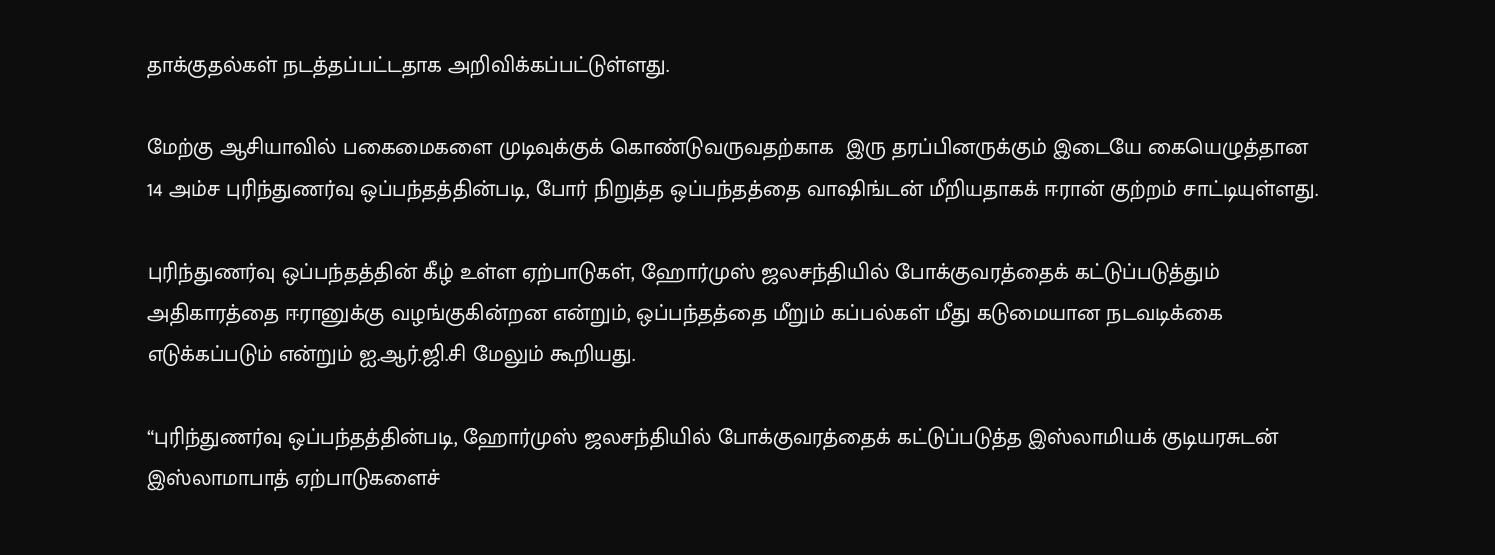தாக்குதல்கள் நடத்தப்பட்டதாக அறிவிக்கப்பட்டுள்ளது.

மேற்கு ஆசியாவில் பகைமைகளை முடிவுக்குக் கொண்டுவருவதற்காக  இரு தரப்பினருக்கும் இடையே கையெழுத்தான 14 அம்ச புரிந்துணர்வு ஒப்பந்தத்தின்படி, போர் நிறுத்த ஒப்பந்தத்தை வாஷிங்டன் மீறியதாகக் ஈரான் குற்றம் சாட்டியுள்ளது.

புரிந்துணர்வு ஒப்பந்தத்தின் கீழ் உள்ள ஏற்பாடுகள், ஹோர்முஸ் ஜலசந்தியில் போக்குவரத்தைக் கட்டுப்படுத்தும் அதிகாரத்தை ஈரானுக்கு வழங்குகின்றன என்றும், ஒப்பந்தத்தை மீறும் கப்பல்கள் மீது கடுமையான நடவடிக்கை எடுக்கப்படும் என்றும் ஐ.ஆர்.ஜி.சி மேலும் கூறியது.

“புரிந்துணர்வு ஒப்பந்தத்தின்படி, ஹோர்முஸ் ஜலசந்தியில் போக்குவரத்தைக் கட்டுப்படுத்த இஸ்லாமியக் குடியரசுடன் இஸ்லாமாபாத் ஏற்பாடுகளைச்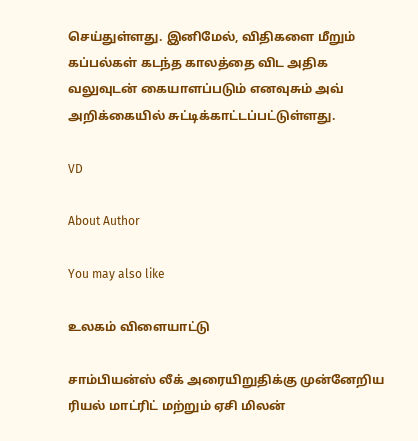செய்துள்ளது. இனிமேல், விதிகளை மீறும் கப்பல்கள் கடந்த காலத்தை விட அதிக வலுவுடன் கையாளப்படும் எனவுசும் அவ் அறிக்கையில் சுட்டிக்காட்டப்பட்டுள்ளது.

VD

About Author

You may also like

உலகம் விளையாட்டு

சாம்பியன்ஸ் லீக் அரையிறுதிக்கு முன்னேறிய ரியல் மாட்ரிட் மற்றும் ஏசி மிலன்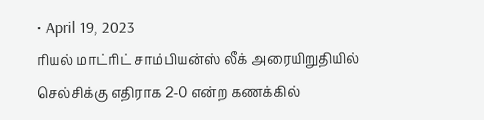• April 19, 2023
ரியல் மாட்ரிட் சாம்பியன்ஸ் லீக் அரையிறுதியில் செல்சிக்கு எதிராக 2-0 என்ற கணக்கில்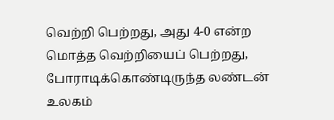வெற்றி பெற்றது, அது 4-0 என்ற மொத்த வெற்றியைப் பெற்றது, போராடிக்கொண்டிருந்த லண்டன்
உலகம்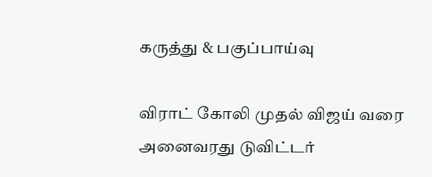கருத்து & பகுப்பாய்வு

விராட் கோலி முதல் விஜய் வரை அனைவரது டுவிட்டர்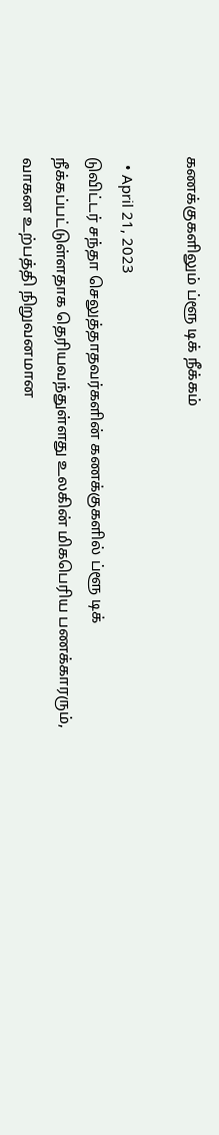கணக்குகளிலும் ப்ளூ டிக் நீக்கம்

  • April 21, 2023
டுவிட்டர் சந்தா செலுத்தாதவர்களின் கணக்குகளில் ப்ளூ டிக் நீக்கப்பட்டுள்ளதாக தெரியவந்துள்ளது உலகின் மிகபெரிய பணக்காரரும், வாகன உற்பத்தி நிறுவனமான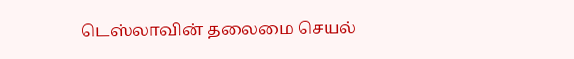டெஸ்லாவின் தலைமை செயல்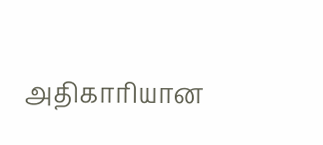அதிகாரியான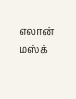எலான் மஸ்க்